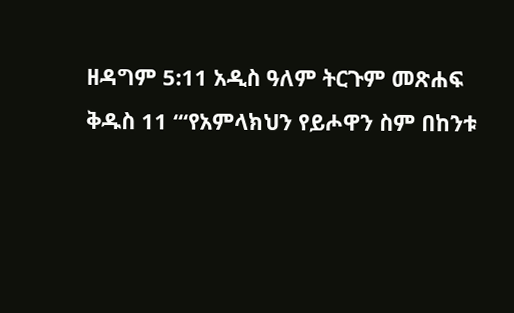ዘዳግም 5:11 አዲስ ዓለም ትርጉም መጽሐፍ ቅዱስ 11 “‘የአምላክህን የይሖዋን ስም በከንቱ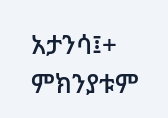አታንሳ፤+ ምክንያቱም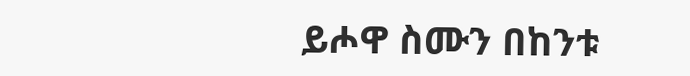ይሖዋ ስሙን በከንቱ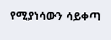የሚያነሳውን ሳይቀጣ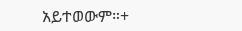አይተወውም።+